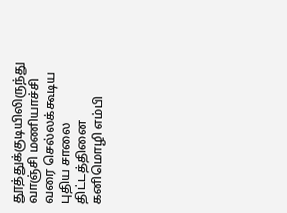தூத்துக்குடியிலிருந்து வாஞ்சி மணியாச்சி வரை செல்லக்கூடிய புதிய சாலை திட்டத்தினை கனிமொழி எம்பி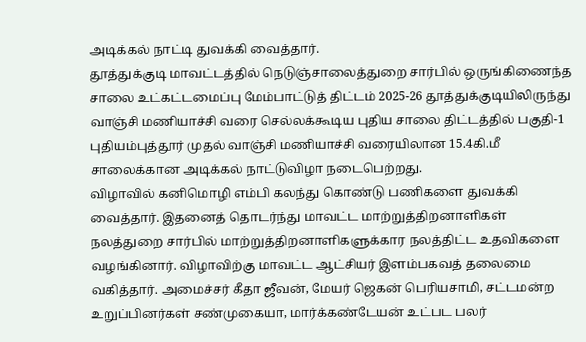அடிக்கல் நாட்டி துவக்கி வைத்தார்.
தூத்துக்குடி மாவட்டத்தில் நெடுஞ்சாலைத்துறை சார்பில் ஒருங்கிணைந்த சாலை உட்கட்டமைப்பு மேம்பாட்டுத் திட்டம் 2025-26 தூத்துக்குடியிலிருந்து வாஞ்சி மணியாச்சி வரை செல்லக்கூடிய புதிய சாலை திட்டத்தில் பகுதி-1 புதியம்புத்தூர் முதல் வாஞ்சி மணியாச்சி வரையிலான 15.4கி.மீ சாலைக்கான அடிக்கல் நாட்டுவிழா நடைபெற்றது.
விழாவில் கனிமொழி எம்பி கலந்து கொண்டு பணிகளை துவக்கி வைத்தார். இதனைத் தொடர்ந்து மாவட்ட மாற்றுத்திறனாளிகள் நலத்துறை சார்பில் மாற்றுத்திறனாளிகளுக்கார நலத்திட்ட உதவிகளை வழங்கினார். விழாவிற்கு மாவட்ட ஆட்சியர் இளம்பகவத் தலைமை வகித்தார். அமைச்சர் கீதா ஜீவன், மேயர் ஜெகன் பெரியசாமி, சட்டமன்ற உறுப்பினர்கள் சண்முகையா, மார்க்கண்டேயன் உட்பட பலர்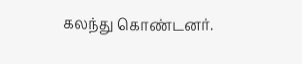கலந்து கொண்டனர்.